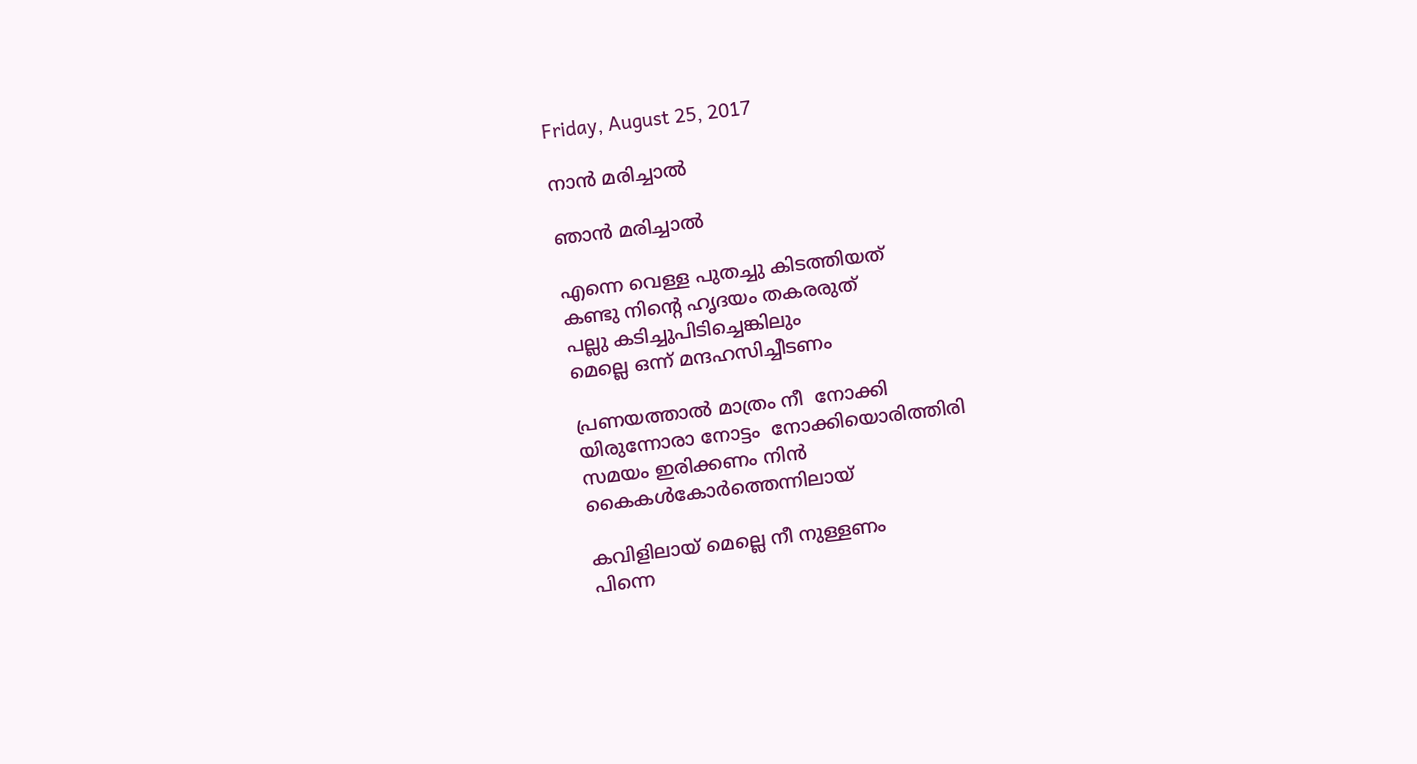Friday, August 25, 2017

നാൻ മരിച്ചാൽ

ഞാൻ മരിച്ചാൽ

എന്നെ വെള്ള പുതച്ചു കിടത്തിയത്
കണ്ടു നിന്റെ ഹൃദയം തകരരുത്
പല്ലു കടിച്ചുപിടിച്ചെങ്കിലും
മെല്ലെ ഒന്ന് മന്ദഹസിച്ചീടണം

പ്രണയത്താൽ മാത്രം നീ  നോക്കി
യിരുന്നോരാ നോട്ടം  നോക്കിയൊരിത്തിരി
സമയം ഇരിക്കണം നിൻ
കൈകൾകോർത്തെന്നിലായ്

കവിളിലായ് മെല്ലെ നീ നുള്ളണം
പിന്നെ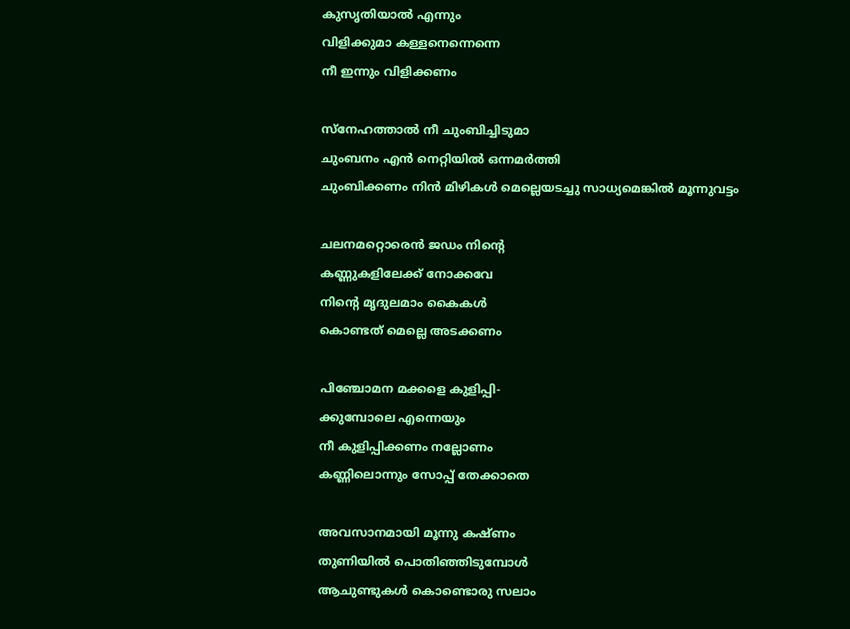കുസൃതിയാൽ എന്നും
വിളിക്കുമാ കള്ളനെന്നെന്നെ
നീ ഇന്നും വിളിക്കണം

സ്നേഹത്താൽ നീ ചുംബിച്ചിടുമാ
ചുംബനം എൻ നെറ്റിയിൽ ഒന്നമർത്തി
ചുംബിക്കണം നിൻ മിഴികൾ മെല്ലെയടച്ചു സാധ്യമെങ്കിൽ മൂന്നുവട്ടം

ചലനമറ്റൊരെൻ ജഡം നിന്റെ
കണ്ണുകളിലേക്ക് നോക്കവേ
നിന്റെ മൃദുലമാം കൈകൾ
കൊണ്ടത്‌ മെല്ലെ അടക്കണം

പിഞ്ചോമന മക്കളെ കുളിപ്പി-
ക്കുമ്പോലെ എന്നെയും
നീ കുളിപ്പിക്കണം നല്ലോണം
കണ്ണിലൊന്നും സോപ്പ് തേക്കാതെ

അവസാനമായി മൂന്നു കഷ്ണം
തുണിയിൽ പൊതിഞ്ഞിടുമ്പോൾ
ആചുണ്ടുകൾ കൊണ്ടൊരു സലാം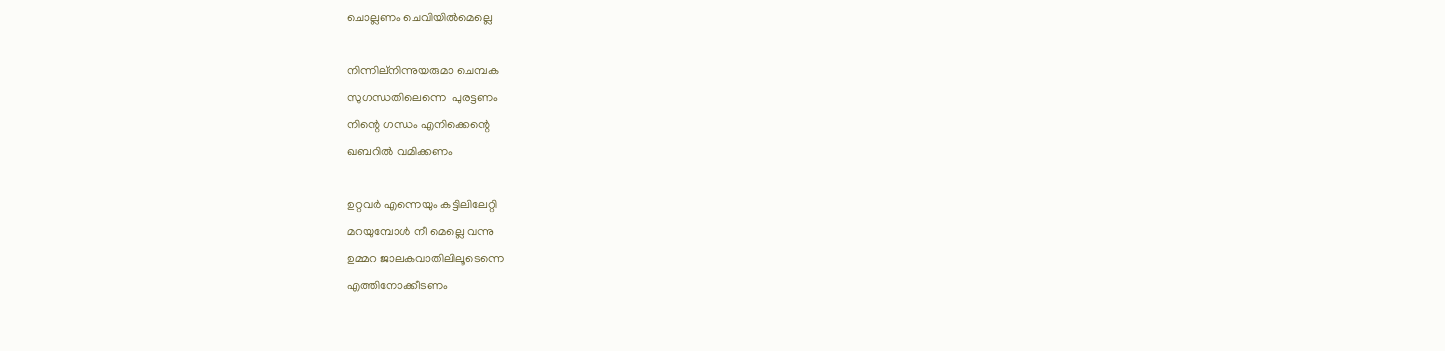ചൊല്ലണം ചെവിയിൽമെല്ലെ

നിന്നില്നിന്നുയരുമാ ചെമ്പക
സുഗന്ധതിലെന്നെ  പുരട്ടണം
നിന്റെ ഗന്ധം എനിക്കെന്റെ
ഖബറിൽ വമിക്കണം

ഉറ്റവർ എന്നെയും കട്ടിലിലേറ്റി
മറയുമ്പോൾ നീ മെല്ലെ വന്നു
ഉമ്മറ ജാലകവാതിലിലൂടെന്നെ
എത്തിനോക്കീടണം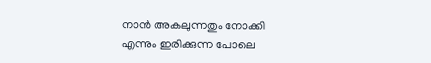നാൻ അകലുന്നതും നോക്കി
എന്നും ഇരിക്കുന്ന പോലെ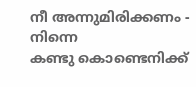നീ അന്നുമിരിക്കണം - നിന്നെ
കണ്ടു കൊണ്ടെനിക്ക്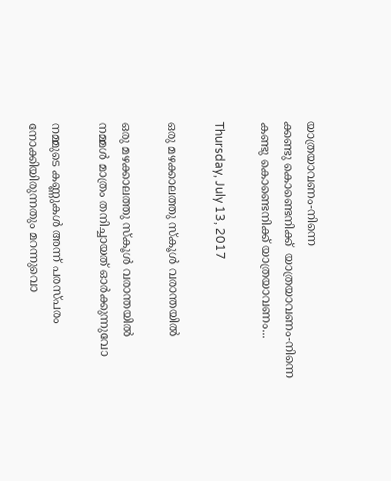യാത്രയാവണം-നിന്നെ
ക്കണ്ടു കൊണ്ടെനിക്ക്  യാത്രയാവണം-നിന്നെ
കണ്ടു കൊണ്ടെനിക്ക് യാത്രയാവണം...

Thursday, July 13, 2017

ഒരു മഴക്കാലത്തു സ്കൂൾ വരാന്തയിൽ

ഒരു മഴക്കാലത്തു സ്കൂൾ വരാന്തയിൽ
നമ്മൾ മാത്രം തനിച്ചായത് ഓർക്കുന്നുവോ

നമ്മുടെ കണ്ണുകൾ അന്ന് പരസ്പരം
നോക്കിയിരുന്നതും മറന്നുവൊ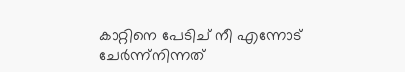കാറ്റിനെ പേടിച് നീ എന്നോട് ചേർന്ന്നിന്നത്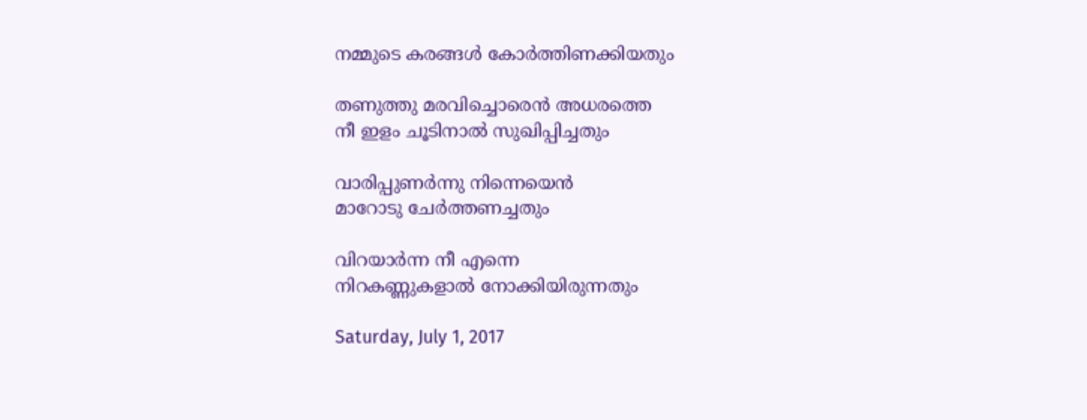നമ്മുടെ കരങ്ങൾ കോർത്തിണക്കിയതും

തണുത്തു മരവിച്ചൊരെൻ അധരത്തെ
നീ ഇളം ചൂടിനാൽ സുഖിപ്പിച്ചതും

വാരിപ്പുണർന്നു നിന്നെയെൻ
മാറോടു ചേർത്തണച്ചതും

വിറയാർന്ന നീ എന്നെ
നിറകണ്ണുകളാൽ നോക്കിയിരുന്നതും

Saturday, July 1, 2017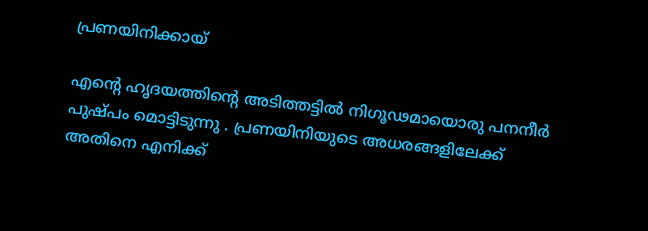പ്രണയിനിക്കായ്‌

എന്റെ ഹൃദയത്തിന്റെ അടിത്തട്ടിൽ നിഗൂഢമായൊരു പനനീർ പുഷ്പം മൊട്ടിടുന്നു . പ്രണയിനിയുടെ അധരങ്ങളിലേക്ക്
അതിനെ എനിക്ക്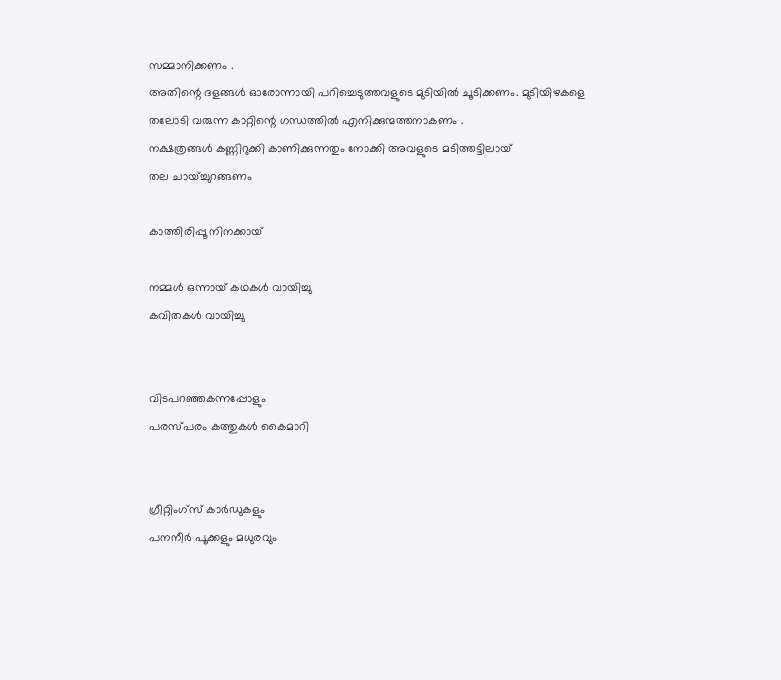സമ്മാനിക്കണം .
അതിന്റെ ദളങ്ങൾ ഓരോന്നായി പറിച്ചെടുത്തവളുടെ മുടിയിൽ ചൂടിക്കണം. മുടിയിഴകളെ തലോടി വരുന്ന കാറ്റിന്റെ ഗന്ധത്തിൽ എനിക്കുന്മത്തനാകണം .
നക്ഷത്രങ്ങൾ കണ്ണിറുക്കി കാണിക്കുന്നതും നോക്കി അവളുടെ മടിത്തട്ടിലായ്
തല ചായ്ച്ചുറങ്ങണം

കാത്തിരിപ്പൂ നിനക്കായ്

നമ്മൾ ഒന്നായ് കഥകൾ വായിച്ചു
കവിതകൾ വായിച്ചു


വിടപറഞ്ഞകന്നപ്പോളും
പരസ്പരം കത്തുകൾ കൈമാറി


ഗ്രീറ്റിംഗ്‌സ് കാർഡുകളും
പനനീർ പൂക്കളും മധുരവും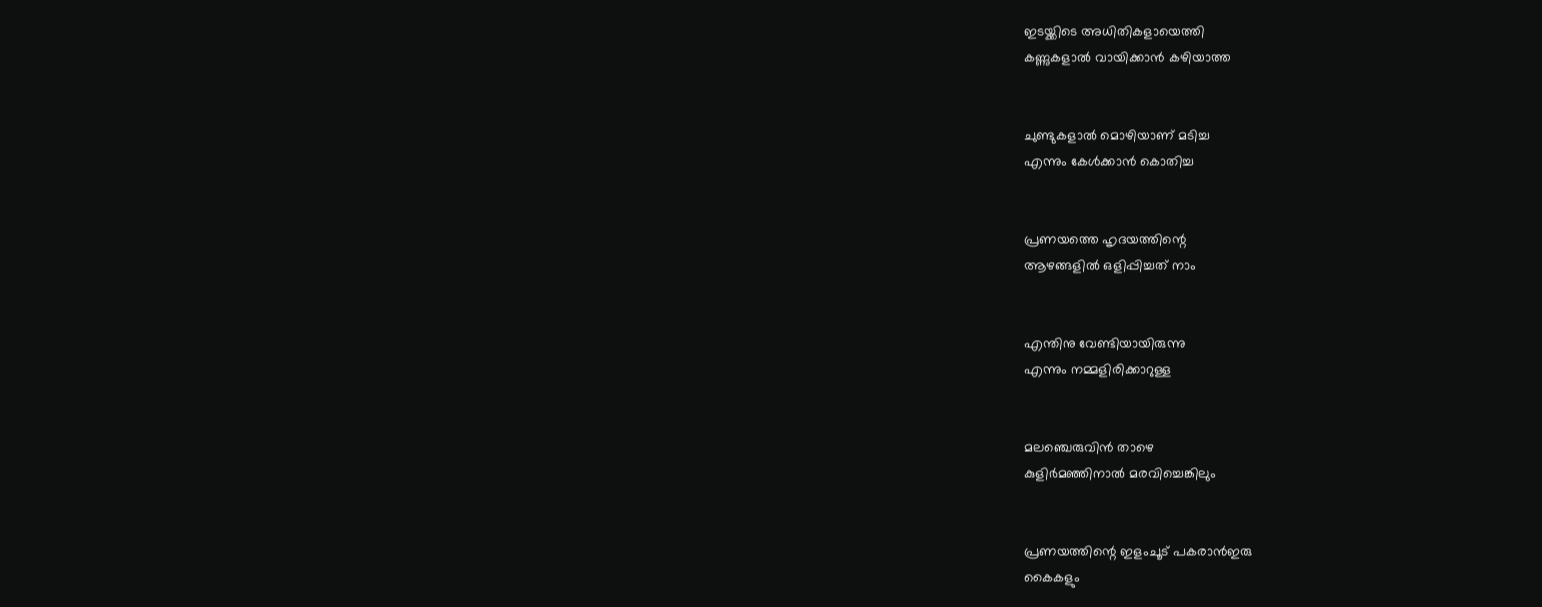ഇടയ്ക്കിടെ അധിതികളായെത്തി
കണ്ണുകളാൽ വായിക്കാൻ കഴിയാത്ത


ചുണ്ടുകളാൽ മൊഴിയാണ് മടിച്ച
എന്നും കേൾക്കാൻ കൊതിച്ച


പ്രണയത്തെ ഹൃദയത്തിന്റെ
ആഴങ്ങളിൽ ഒളിപ്പിച്ചത് നാം


എന്തിനു വേണ്ടിയായിരുന്നു
എന്നും നമ്മളിരിക്കാറുള്ള


മലഞ്ചെരുവിൻ താഴെ
കുളിർമഞ്ഞിനാൽ മരവിച്ചെങ്കിലും


പ്രണയത്തിന്റെ ഇളംചൂട് പകരാൻഇരു
കൈകളും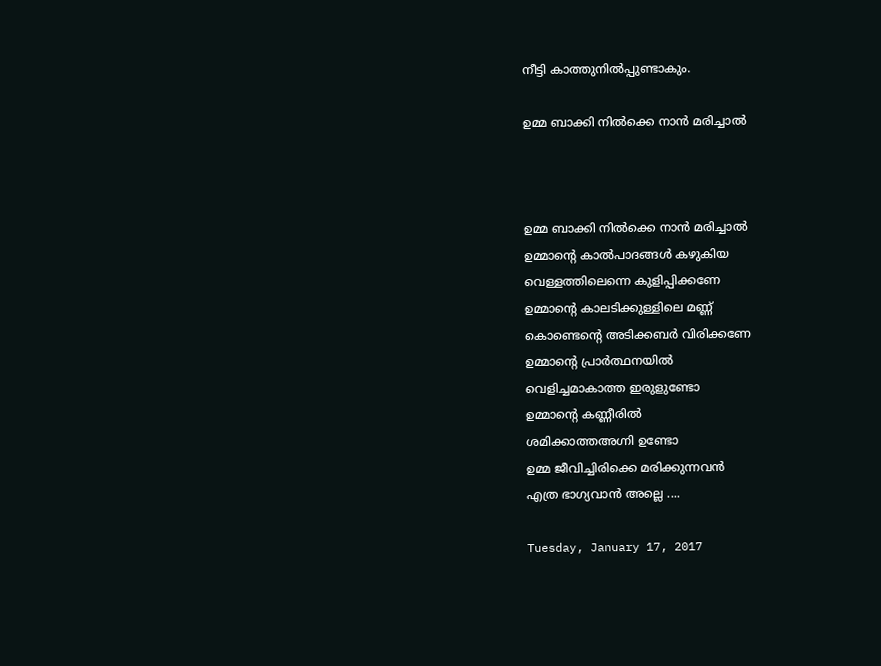നീട്ടി കാത്തുനിൽപ്പുണ്ടാകും.

ഉമ്മ ബാക്കി നിൽക്കെ നാൻ മരിച്ചാൽ



ഉമ്മ ബാക്കി നിൽക്കെ നാൻ മരിച്ചാൽ
ഉമ്മാന്റെ കാൽപാദങ്ങൾ കഴുകിയ
വെള്ളത്തിലെന്നെ കുളിപ്പിക്കണേ
ഉമ്മാന്റെ കാലടിക്കുള്ളിലെ മണ്ണ്
കൊണ്ടെന്റെ അടിക്കബർ വിരിക്കണേ
ഉമ്മാന്റെ പ്രാർത്ഥനയിൽ
വെളിച്ചമാകാത്ത ഇരുളുണ്ടോ
ഉമ്മാന്റെ കണ്ണീരിൽ
ശമിക്കാത്തഅഗ്നി ഉണ്ടോ
ഉമ്മ ജീവിച്ചിരിക്കെ മരിക്കുന്നവൻ
എത്ര ഭാഗ്യവാൻ അല്ലെ ....

Tuesday, January 17, 2017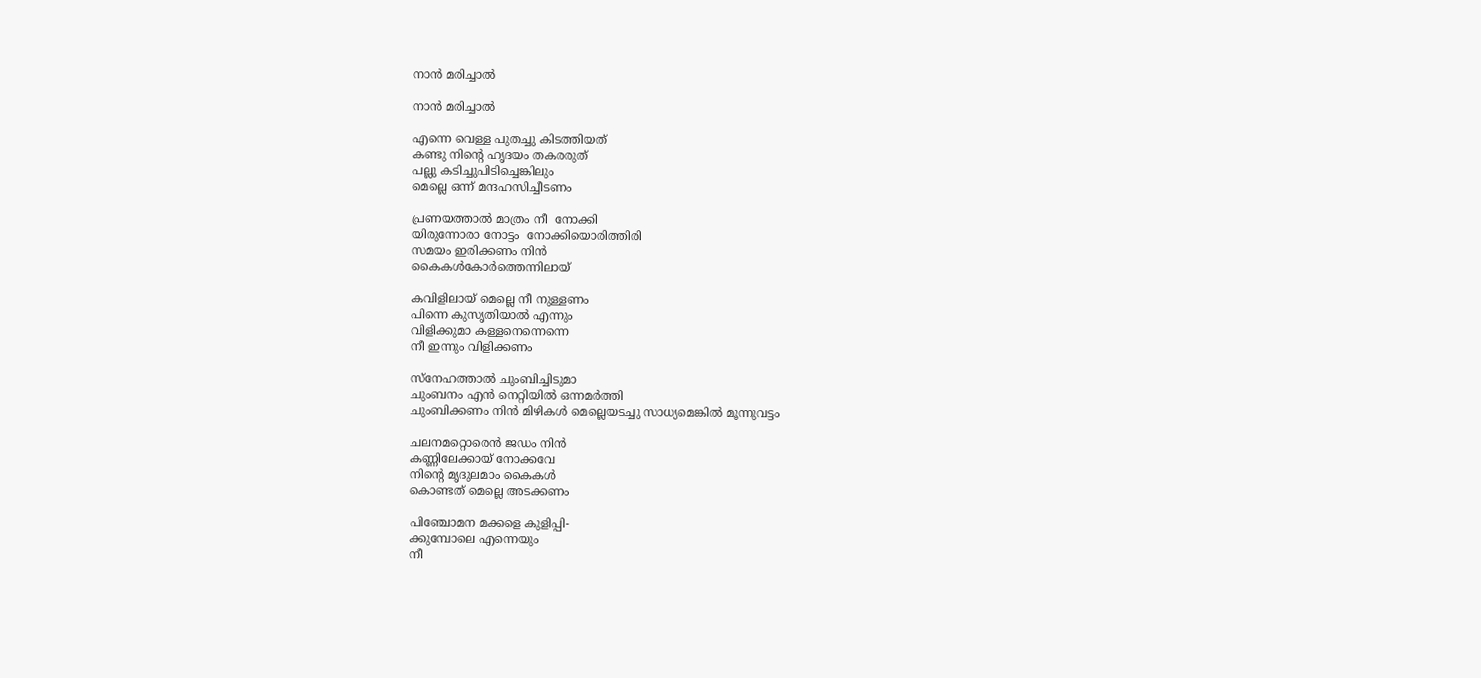നാൻ മരിച്ചാൽ

നാൻ മരിച്ചാൽ

എന്നെ വെള്ള പുതച്ചു കിടത്തിയത്
കണ്ടു നിന്റെ ഹൃദയം തകരരുത്
പല്ലു കടിച്ചുപിടിച്ചെങ്കിലും
മെല്ലെ ഒന്ന് മന്ദഹസിച്ചീടണം

പ്രണയത്താൽ മാത്രം നീ  നോക്കി
യിരുന്നോരാ നോട്ടം  നോക്കിയൊരിത്തിരി
സമയം ഇരിക്കണം നിൻ
കൈകൾകോർത്തെന്നിലായ്

കവിളിലായ് മെല്ലെ നീ നുള്ളണം
പിന്നെ കുസൃതിയാൽ എന്നും
വിളിക്കുമാ കള്ളനെന്നെന്നെ
നീ ഇന്നും വിളിക്കണം

സ്നേഹത്താൽ ചുംബിച്ചിടുമാ
ചുംബനം എൻ നെറ്റിയിൽ ഒന്നമർത്തി
ചുംബിക്കണം നിൻ മിഴികൾ മെല്ലെയടച്ചു സാധ്യമെങ്കിൽ മൂന്നുവട്ടം

ചലനമറ്റൊരെൻ ജഡം നിൻ
കണ്ണിലേക്കായ് നോക്കവേ
നിന്റെ മൃദുലമാം കൈകൾ
കൊണ്ടത്‌ മെല്ലെ അടക്കണം

പിഞ്ചോമന മക്കളെ കുളിപ്പി-
ക്കുമ്പോലെ എന്നെയും
നീ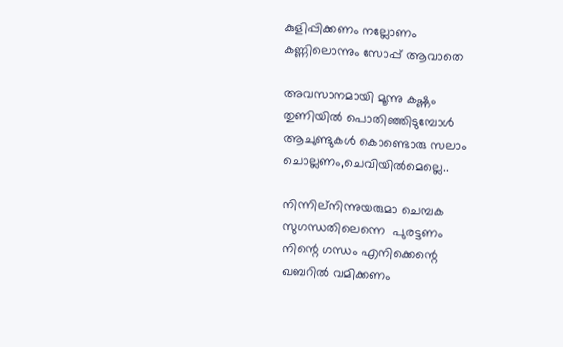കുളിപ്പിക്കണം നല്ലോണം
കണ്ണിലൊന്നും സോപ്പ് ആവാതെ

അവസാനമായി മൂന്നു കഷ്ണം
തുണിയിൽ പൊതിഞ്ഞിടുമ്പോൾ
ആചുണ്ടുകൾ കൊണ്ടൊരു സലാം
ചൊല്ലണം,ചെവിയിൽമെല്ലെ..

നിന്നില്നിന്നുയരുമാ ചെമ്പക
സുഗന്ധതിലെന്നെ  പുരട്ടണം
നിന്റെ ഗന്ധം എനിക്കെന്റെ
ഖബറിൽ വമിക്കണം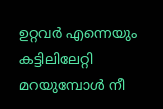ഉറ്റവർ എന്നെയും കട്ടിലിലേറ്റി
മറയുമ്പോൾ നീ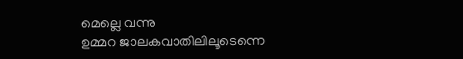മെല്ലെ വന്നു
ഉമ്മറ ജാലകവാതിലിലൂടെന്നെ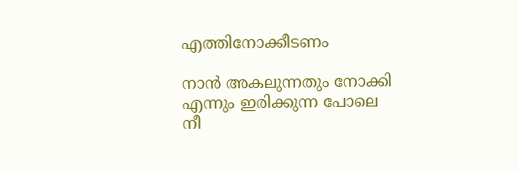എത്തിനോക്കീടണം

നാൻ അകലുന്നതും നോക്കി
എന്നും ഇരിക്കുന്ന പോലെ
നീ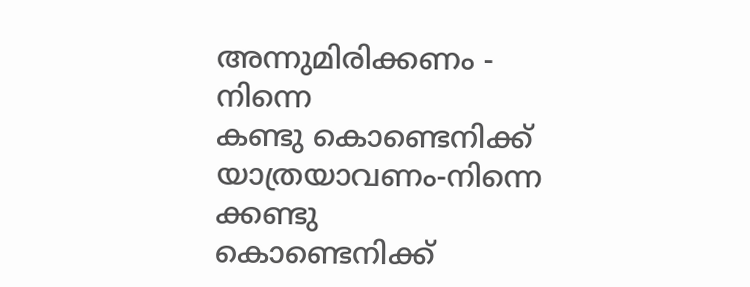അന്നുമിരിക്കണം - നിന്നെ
കണ്ടു കൊണ്ടെനിക്ക് യാത്രയാവണം-നിന്നെ
ക്കണ്ടു കൊണ്ടെനിക്ക്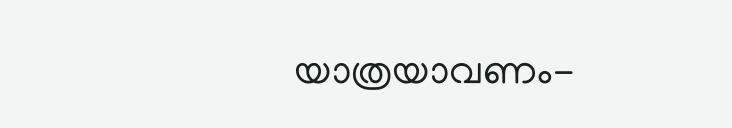യാത്രയാവണം-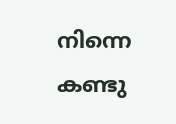നിന്നെ
കണ്ടു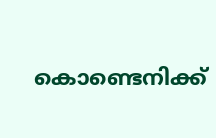കൊണ്ടെനിക്ക്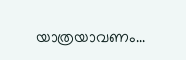യാത്രയാവണം...